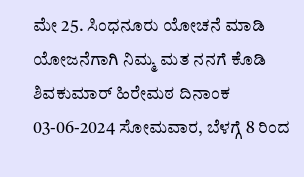ಮೇ 25. ಸಿಂಧನೂರು ಯೋಚನೆ ಮಾಡಿ ಯೋಜನೆಗಾಗಿ ನಿಮ್ಮ ಮತ ನನಗೆ ಕೊಡಿ ಶಿವಕುಮಾರ್ ಹಿರೇಮಠ ದಿನಾಂಕ 03-06-2024 ಸೋಮವಾರ, ಬೆಳಗ್ಗೆ 8 ರಿಂದ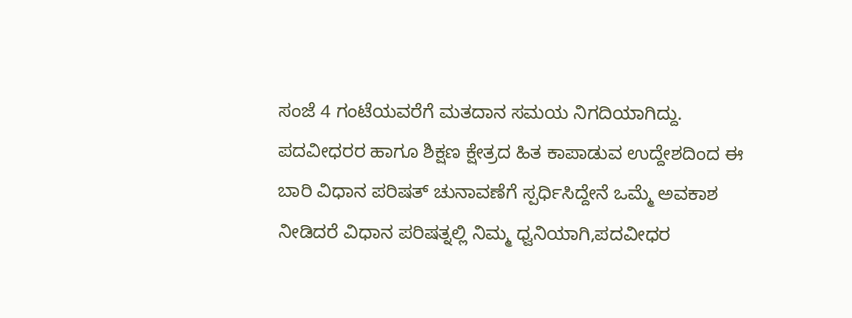ಸಂಜೆ 4 ಗಂಟೆಯವರೆಗೆ ಮತದಾನ ಸಮಯ ನಿಗದಿಯಾಗಿದ್ದು.
ಪದವೀಧರರ ಹಾಗೂ ಶಿಕ್ಷಣ ಕ್ಷೇತ್ರದ ಹಿತ ಕಾಪಾಡುವ ಉದ್ದೇಶದಿಂದ ಈ ಬಾರಿ ವಿಧಾನ ಪರಿಷತ್ ಚುನಾವಣೆಗೆ ಸ್ಪರ್ಧಿಸಿದ್ದೇನೆ ಒಮ್ಮೆ ಅವಕಾಶ ನೀಡಿದರೆ ವಿಧಾನ ಪರಿಷತ್ನಲ್ಲಿ ನಿಮ್ಮ ಧ್ವನಿಯಾಗಿ,ಪದವೀಧರ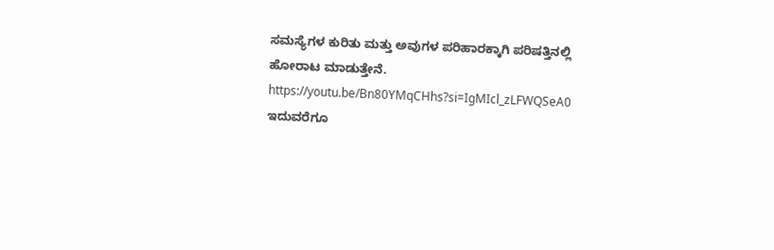ಸಮಸ್ಯೆಗಳ ಕುರಿತು ಮತ್ತು ಅವುಗಳ ಪರಿಹಾರಕ್ಕಾಗಿ ಪರಿಷತ್ತಿನಲ್ಲಿ ಹೋರಾಟ ಮಾಡುತ್ತೇನೆ.
https://youtu.be/Bn80YMqCHhs?si=IgMIcl_zLFWQSeA0
ಇದುವರೆಗೂ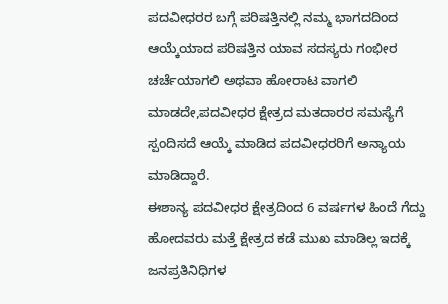ಪದವೀಧರರ ಬಗ್ಗೆ ಪರಿಷತ್ತಿನಲ್ಲಿ ನಮ್ಮ ಭಾಗದದಿಂದ ಆಯ್ಕೆಯಾದ ಪರಿಷತ್ತಿನ ಯಾವ ಸದಸ್ಯರು ಗಂಭೀರ ಚರ್ಚೆಯಾಗಲಿ ಅಥವಾ ಹೋರಾಟ ವಾಗಲಿ ಮಾಡದೇ,ಪದವೀಧರ ಕ್ಷೇತ್ರದ ಮತದಾರರ ಸಮಸ್ಯೆಗೆ ಸ್ಪಂದಿಸದೆ ಆಯ್ಕೆ ಮಾಡಿದ ಪದವೀಧರರಿಗೆ ಅನ್ಯಾಯ ಮಾಡಿದ್ದಾರೆ.
ಈಶಾನ್ಯ ಪದವೀಧರ ಕ್ಷೇತ್ರದಿಂದ 6 ವರ್ಷಗಳ ಹಿಂದೆ ಗೆದ್ದು ಹೋದವರು ಮತ್ತೆ ಕ್ಷೇತ್ರದ ಕಡೆ ಮುಖ ಮಾಡಿಲ್ಲ ಇದಕ್ಕೆ ಜನಪ್ರತಿನಿಧಿಗಳ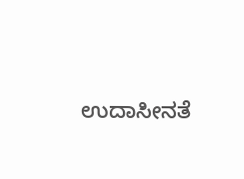ಉದಾಸೀನತೆ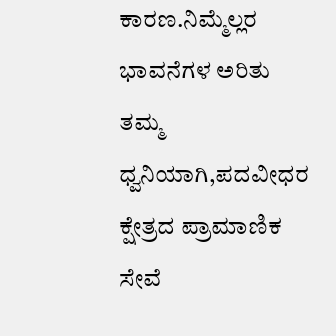ಕಾರಣ.ನಿಮ್ಮೆಲ್ಲರ ಭಾವನೆಗಳ ಅರಿತು ತಮ್ಮ ಧ್ವನಿಯಾಗಿ,ಪದವೀಧರ ಕ್ಷೇತ್ರದ ಪ್ರಾಮಾಣಿಕ ಸೇವೆ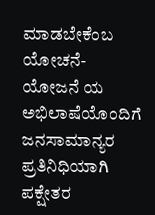ಮಾಡಬೇಕೆಂಬ ಯೋಚನೆ-ಯೋಜನೆ ಯ ಅಭಿಲಾಷೆಯೊಂದಿಗೆ ಜನಸಾಮಾನ್ಯರ ಪ್ರತಿನಿಧಿಯಾಗಿ ಪಕ್ಷೇತರ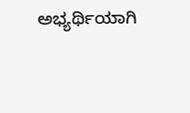ಅಭ್ಯರ್ಥಿಯಾಗಿ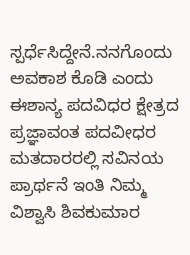ಸ್ಪರ್ಧೆಸಿದ್ದೇನೆ.ನನಗೊಂದು ಅವಕಾಶ ಕೊಡಿ ಎಂದು ಈಶಾನ್ಯ ಪದವಿಧರ ಕ್ಷೇತ್ರದ ಪ್ರಜ್ಞಾವಂತ ಪದವೀಧರ ಮತದಾರರಲ್ಲಿ ಸವಿನಯ ಪ್ರಾರ್ಥನೆ ಇಂತಿ ನಿಮ್ಮ ವಿಶ್ವಾಸಿ ಶಿವಕುಮಾರ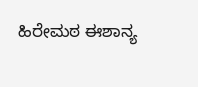ಹಿರೇಮಠ ಈಶಾನ್ಯ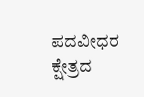ಪದವೀಧರ ಕ್ಷೇತ್ರದ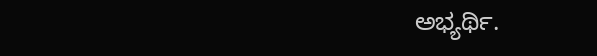ಅಭ್ಯರ್ಥಿ.